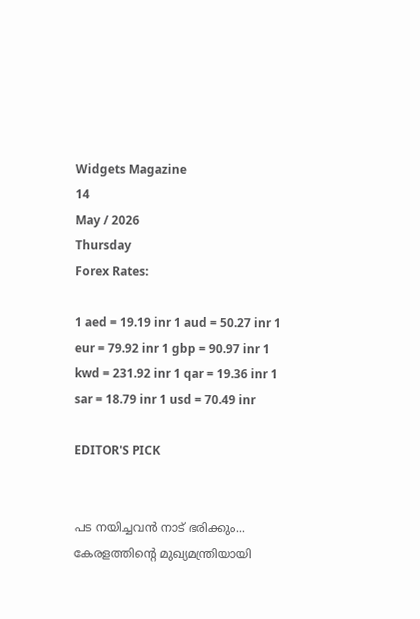Widgets Magazine
14
May / 2026
Thursday
Forex Rates:

1 aed = 19.19 inr 1 aud = 50.27 inr 1 eur = 79.92 inr 1 gbp = 90.97 inr 1 kwd = 231.92 inr 1 qar = 19.36 inr 1 sar = 18.79 inr 1 usd = 70.49 inr

EDITOR'S PICK


പട നയിച്ചവൻ നാട് ഭരിക്കും... കേരളത്തിന്റെ മുഖ്യമന്ത്രിയായി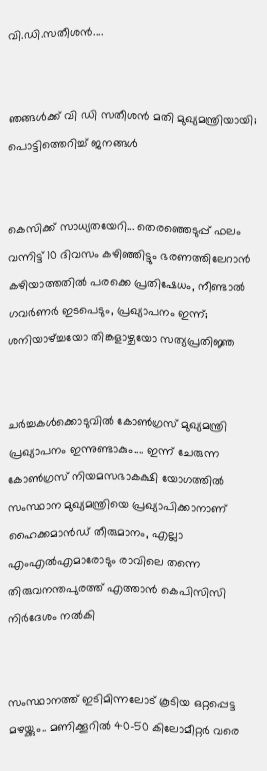വി.ഡി.സതീശൻ....


ഞങ്ങൾക്ക് വി ഡി സതീശൻ മതി മുഖ്യമന്ത്രിയായി; പൊട്ടിത്തെറിച്ച് ജനങ്ങൾ


കെസിക്ക് സാധ്യതയേറി... തെരഞ്ഞെടുപ്പ് ഫലം വന്നിട്ട് 10 ദിവസം കഴിഞ്ഞിട്ടും ഭരണത്തിലേറാന്‍ കഴിയാത്തതില്‍ പരക്കെ പ്രതിഷേധം, നീണ്ടാല്‍ ഗവര്‍ണര്‍ ഇടപെടും, പ്രഖ്യാപനം ഇന്ന്; ശനിയാഴ്ച്ചയോ തിങ്കളാഴ്ചയോ സത്യപ്രതിജ്ഞ


ചർച്ചകൾക്കൊടുവിൽ കോൺഗ്രസ് മുഖ്യമന്ത്രി പ്രഖ്യാപനം ഇന്നുണ്ടാകും.... ഇന്ന് ചേരുന്ന കോൺഗ്രസ് നിയമസഭാകക്ഷി യോഗത്തിൽ സംസ്ഥാന മുഖ്യമന്ത്രിയെ പ്രഖ്യാപിക്കാനാണ് ഹൈക്കമാൻഡ് തീരുമാനം, എല്ലാ എംഎൽ‌എമാരോടും രാവിലെ തന്നെ തിരുവനന്തപുരത്ത് എത്താൻ കെപിസിസി നിർദേശം നൽകി


സംസ്ഥാനത്ത് ഇടിമിന്നലോട് കൂടിയ ഒറ്റപ്പെട്ട മഴയ്ക്കും.. മണിക്കൂറിൽ 40-50 കിലോമീറ്റർ വരെ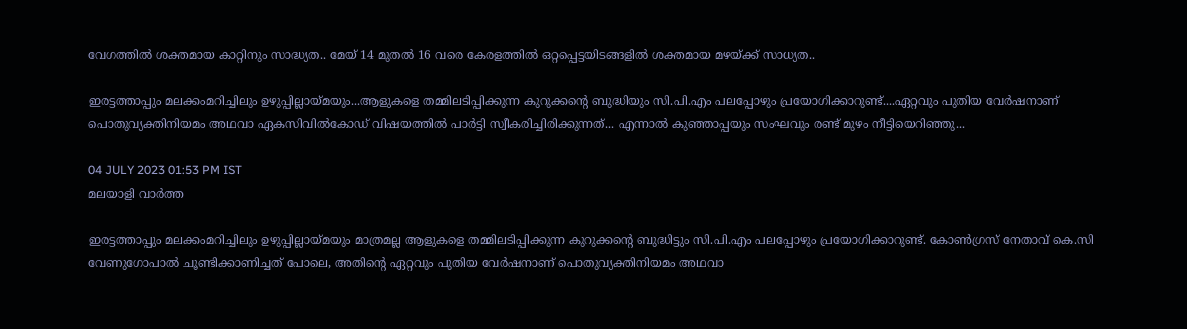വേഗത്തിൽ ശക്തമായ കാറ്റിനും സാദ്ധ്യത.. മേയ് 14 മുതൽ 16 വരെ കേരളത്തിൽ ഒറ്റപ്പെട്ടയിടങ്ങളിൽ ശക്തമായ മഴയ്ക്ക് സാധ്യത..

ഇരട്ടത്താപ്പും മലക്കംമറിച്ചിലും ഉഴുപ്പില്ലായ്മയും...ആളുകളെ തമ്മിലടിപ്പിക്കുന്ന കുറുക്കന്റെ ബുദ്ധിയും സി.പി.എം പലപ്പോഴും പ്രയോഗിക്കാറുണ്ട്....ഏറ്റവും പുതിയ വേര്‍ഷനാണ് പൊതുവ്യക്തിനിയമം അഥവാ ഏകസിവില്‍കോഡ് വിഷയത്തില്‍ പാർട്ടി സ്വീകരിച്ചിരിക്കുന്നത്... എന്നാല്‍ കുഞ്ഞാപ്പയും സംഘവും രണ്ട് മുഴം നീട്ടിയെറിഞ്ഞു...

04 JULY 2023 01:53 PM IST
മലയാളി വാര്‍ത്ത

ഇരട്ടത്താപ്പും മലക്കംമറിച്ചിലും ഉഴുപ്പില്ലായ്മയും മാത്രമല്ല ആളുകളെ തമ്മിലടിപ്പിക്കുന്ന കുറുക്കന്റെ ബുദ്ധിട്ടും സി.പി.എം പലപ്പോഴും പ്രയോഗിക്കാറുണ്ട്. കോണ്‍ഗ്രസ് നേതാവ് കെ.സി വേണുഗോപാല്‍ ചൂണ്ടിക്കാണിച്ചത് പോലെ, അതിന്റെ ഏറ്റവും പുതിയ വേര്‍ഷനാണ് പൊതുവ്യക്തിനിയമം അഥവാ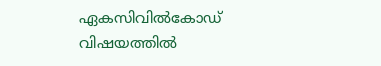ഏകസിവില്‍കോഡ് വിഷയത്തില്‍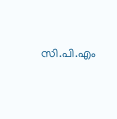സി.പി.എം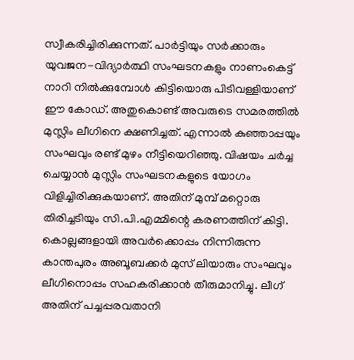സ്വീകരിച്ചിരിക്കുന്നത്. പാര്‍ട്ടിയും സര്‍ക്കാരും യുവജന-വിദ്യാര്‍ത്ഥി സംഘടനകളും നാണംകെട്ട് നാറി നില്‍ക്കുമ്പോള്‍ കിട്ടിയൊരു പിടിവള്ളിയാണ് ഈ കോഡ്. അതുകൊണ്ട് അവരുടെ സമരത്തില്‍ മുസ്ലിം ലീഗിനെ ക്ഷണിച്ചത്. എന്നാല്‍ കുഞ്ഞാപ്പയും സംഘവും രണ്ട് മുഴം നീട്ടിയെറിഞ്ഞു. വിഷയം ചര്‍ച്ച ചെയ്യാന്‍ മുസ്ലിം സംഘടനകളുടെ യോഗം വിളിച്ചിരിക്കുകയാണ്. അതിന് മുമ്പ് മറ്റൊരു തിരിച്ചടിയും സി.പി.എമ്മിന്റെ കരണത്തിന് കിട്ടി. കൊല്ലങ്ങളായി അവര്‍ക്കൊപ്പം നിന്നിരുന്ന കാന്തപുരം അബൂബക്കര്‍ മുസ് ലിയാരും സംഘവും ലീഗിനൊപ്പം സഹകരിക്കാന്‍ തീരുമാനിച്ചു. ലീഗ് അതിന് പച്ചപ്പരവതാനി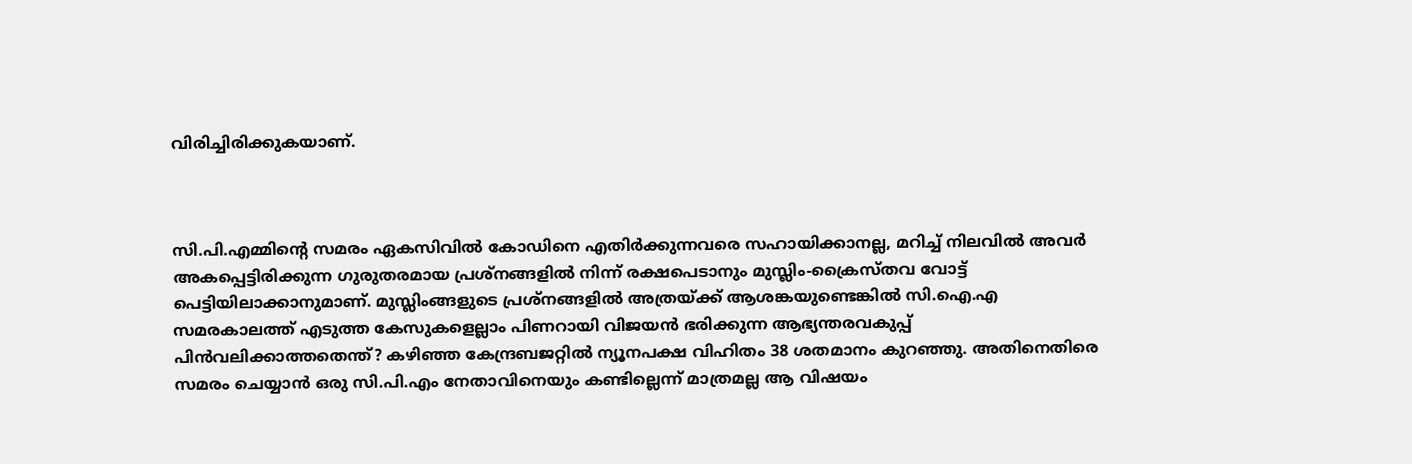വിരിച്ചിരിക്കുകയാണ്.



സി.പി.എമ്മിന്റെ സമരം ഏകസിവില്‍ കോഡിനെ എതിര്‍ക്കുന്നവരെ സഹായിക്കാനല്ല, മറിച്ച് നിലവില്‍ അവര്‍ അകപ്പെട്ടിരിക്കുന്ന ഗുരുതരമായ പ്രശ്‌നങ്ങളില്‍ നിന്ന് രക്ഷപെടാനും മുസ്ലിം-ക്രൈസ്തവ വോട്ട് പെട്ടിയിലാക്കാനുമാണ്. മുസ്ലിംങ്ങളുടെ പ്രശ്‌നങ്ങളില്‍ അത്രയ്ക്ക് ആശങ്കയുണ്ടെങ്കില്‍ സി.ഐ.എ സമരകാലത്ത് എടുത്ത കേസുകളെല്ലാം പിണറായി വിജയന്‍ ഭരിക്കുന്ന ആഭ്യന്തരവകുപ്പ് പിന്‍വലിക്കാത്തതെന്ത്? കഴിഞ്ഞ കേന്ദ്രബജറ്റില്‍ ന്യൂനപക്ഷ വിഹിതം 38 ശതമാനം കുറഞ്ഞു. അതിനെതിരെ സമരം ചെയ്യാന്‍ ഒരു സി.പി.എം നേതാവിനെയും കണ്ടില്ലെന്ന് മാത്രമല്ല ആ വിഷയം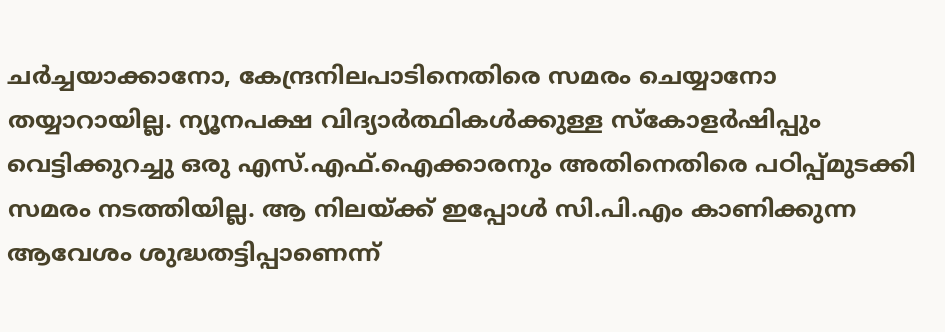ചര്‍ച്ചയാക്കാനോ, കേന്ദ്രനിലപാടിനെതിരെ സമരം ചെയ്യാനോ തയ്യാറായില്ല. ന്യൂനപക്ഷ വിദ്യാര്‍ത്ഥികള്‍ക്കുള്ള സ്‌കോളര്‍ഷിപ്പും വെട്ടിക്കുറച്ചു ഒരു എസ്.എഫ്.ഐക്കാരനും അതിനെതിരെ പഠിപ്പ്മുടക്കി സമരം നടത്തിയില്ല. ആ നിലയ്ക്ക് ഇപ്പോള്‍ സി.പി.എം കാണിക്കുന്ന ആവേശം ശുദ്ധതട്ടിപ്പാണെന്ന്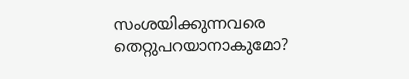സംശയിക്കുന്നവരെ തെറ്റുപറയാനാകുമോ?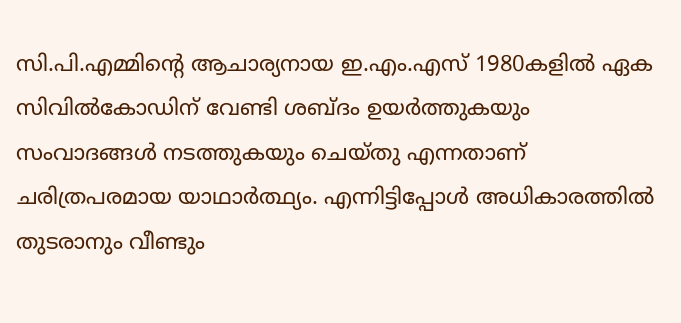സി.പി.എമ്മിന്റെ ആചാര്യനായ ഇ.എം.എസ് 1980കളില്‍ ഏക സിവില്‍കോഡിന് വേണ്ടി ശബ്ദം ഉയര്‍ത്തുകയും സംവാദങ്ങള്‍ നടത്തുകയും ചെയ്തു എന്നതാണ് ചരിത്രപരമായ യാഥാര്‍ത്ഥ്യം. എന്നിട്ടിപ്പോള്‍ അധികാരത്തില്‍ തുടരാനും വീണ്ടും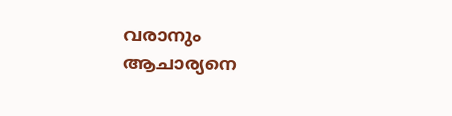വരാനും ആചാര്യനെ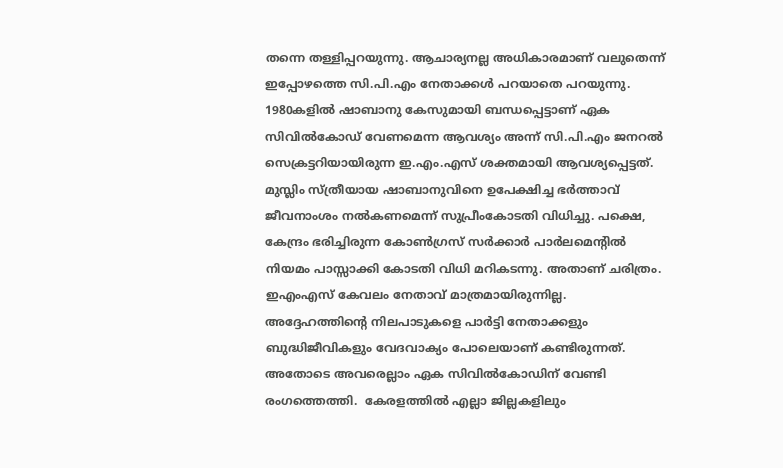തന്നെ തള്ളിപ്പറയുന്നു. ആചാര്യനല്ല അധികാരമാണ് വലുതെന്ന് ഇപ്പോഴത്തെ സി.പി.എം നേതാക്കള്‍ പറയാതെ പറയുന്നു.  1980കളില്‍ ഷാബാനു കേസുമായി ബന്ധപ്പെട്ടാണ് ഏക സിവില്‍കോഡ് വേണമെന്ന ആവശ്യം അന്ന് സി.പി.എം ജനറല്‍ സെക്രട്ടറിയായിരുന്ന ഇ.എം.എസ് ശക്തമായി ആവശ്യപ്പെട്ടത്. മുസ്ലിം സ്ത്രീയായ ഷാബാനുവിനെ ഉപേക്ഷിച്ച ഭര്‍ത്താവ് ജീവനാംശം നല്‍കണമെന്ന് സുപ്രീംകോടതി വിധിച്ചു. പക്ഷെ, കേന്ദ്രം ഭരിച്ചിരുന്ന കോണ്‍ഗ്രസ് സര്‍ക്കാര്‍ പാര്‍ലമെന്റില്‍ നിയമം പാസ്സാക്കി കോടതി വിധി മറികടന്നു. അതാണ് ചരിത്രം. ഇഎംഎസ് കേവലം നേതാവ് മാത്രമായിരുന്നില്ല. അദ്ദേഹത്തിന്റെ നിലപാടുകളെ പാര്‍ട്ടി നേതാക്കളും ബുദ്ധിജീവികളും വേദവാക്യം പോലെയാണ് കണ്ടിരുന്നത്. അതോടെ അവരെല്ലാം ഏക സിവില്‍കോഡിന് വേണ്ടി രംഗത്തെത്തി.  കേരളത്തില്‍ എല്ലാ ജില്ലകളിലും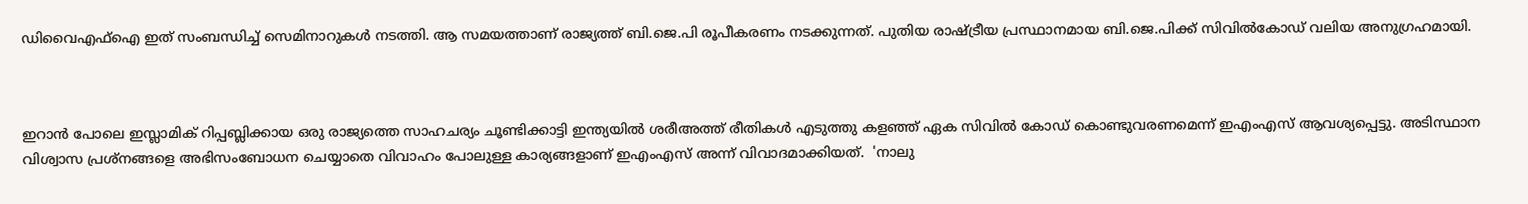ഡിവൈഎഫ്‌ഐ ഇത് സംബന്ധിച്ച് സെമിനാറുകള്‍ നടത്തി. ആ സമയത്താണ് രാജ്യത്ത് ബി.ജെ.പി രൂപീകരണം നടക്കുന്നത്. പുതിയ രാഷ്ട്രീയ പ്രസ്ഥാനമായ ബി.ജെ.പിക്ക് സിവില്‍കോഡ് വലിയ അനുഗ്രഹമായി.



ഇറാന്‍ പോലെ ഇസ്ലാമിക് റിപ്പബ്ലിക്കായ ഒരു രാജ്യത്തെ സാഹചര്യം ചൂണ്ടിക്കാട്ടി ഇന്ത്യയില്‍ ശരീഅത്ത് രീതികള്‍ എടുത്തു കളഞ്ഞ് ഏക സിവില്‍ കോഡ് കൊണ്ടുവരണമെന്ന് ഇഎംഎസ് ആവശ്യപ്പെട്ടു. അടിസ്ഥാന വിശ്വാസ പ്രശ്‌നങ്ങളെ അഭിസംബോധന ചെയ്യാതെ വിവാഹം പോലുള്ള കാര്യങ്ങളാണ് ഇഎംഎസ് അന്ന് വിവാദമാക്കിയത്.  'നാലു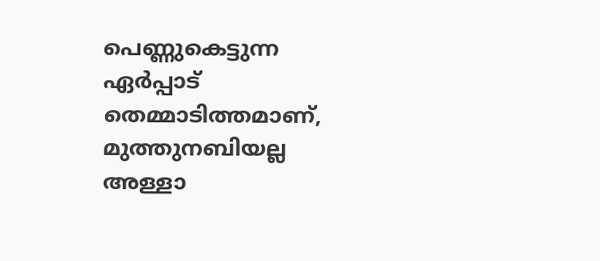പെണ്ണുകെട്ടുന്ന ഏര്‍പ്പാട് തെമ്മാടിത്തമാണ്, മുത്തുനബിയല്ല അള്ളാ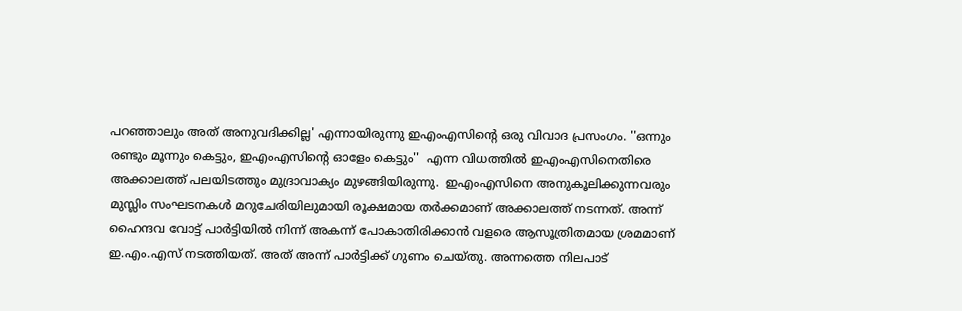പറഞ്ഞാലും അത് അനുവദിക്കില്ല' എന്നായിരുന്നു ഇഎംഎസിന്റെ ഒരു വിവാദ പ്രസംഗം. ''ഒന്നും രണ്ടും മൂന്നും കെട്ടും, ഇഎംഎസിന്റെ ഓളേം കെട്ടും''  എന്ന വിധത്തില്‍ ഇഎംഎസിനെതിരെ അക്കാലത്ത് പലയിടത്തും മുദ്രാവാക്യം മുഴങ്ങിയിരുന്നു.  ഇഎംഎസിനെ അനുകൂലിക്കുന്നവരും മുസ്ലിം സംഘടനകള്‍ മറുചേരിയിലുമായി രൂക്ഷമായ തര്‍ക്കമാണ് അക്കാലത്ത് നടന്നത്. അന്ന് ഹൈന്ദവ വോട്ട് പാര്‍ട്ടിയില്‍ നിന്ന് അകന്ന് പോകാതിരിക്കാന്‍ വളരെ ആസൂത്രിതമായ ശ്രമമാണ് ഇ.എം.എസ് നടത്തിയത്. അത് അന്ന് പാര്‍ട്ടിക്ക് ഗുണം ചെയ്തു. അന്നത്തെ നിലപാട്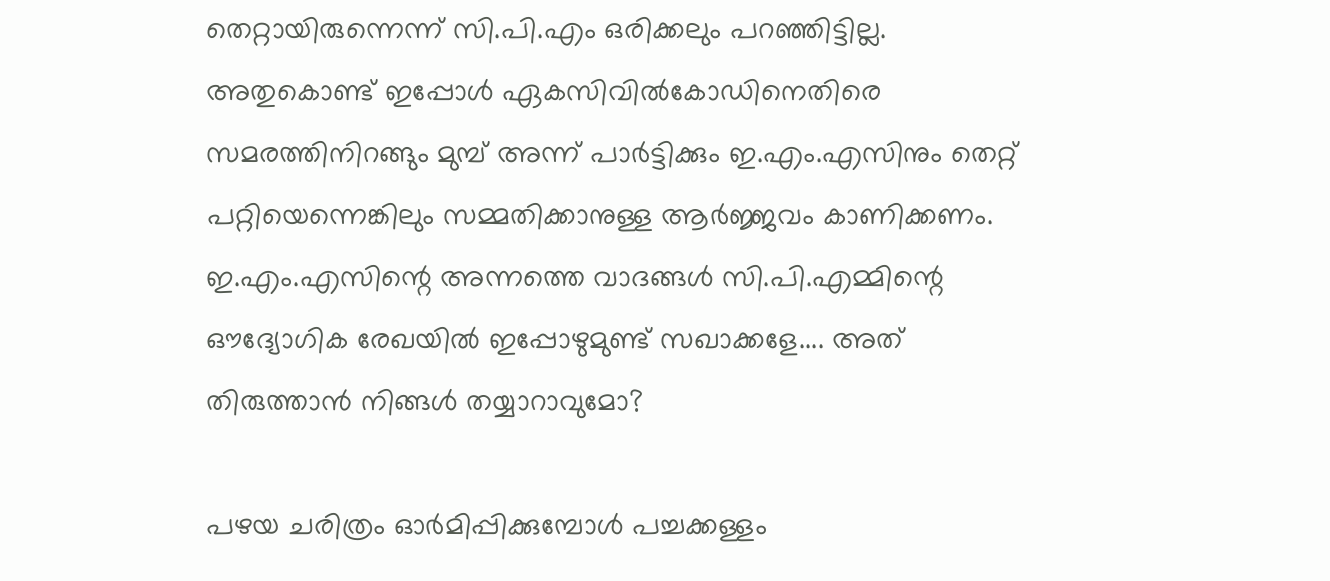തെറ്റായിരുന്നെന്ന് സി.പി.എം ഒരിക്കലും പറഞ്ഞിട്ടില്ല. അതുകൊണ്ട് ഇപ്പോള്‍ ഏകസിവില്‍കോഡിനെതിരെ സമരത്തിനിറങ്ങും മുമ്പ് അന്ന് പാര്‍ട്ടിക്കും ഇ.എം.എസിനും തെറ്റ് പറ്റിയെന്നെങ്കിലും സമ്മതിക്കാനുള്ള ആര്‍ജ്ജവം കാണിക്കണം. ഇ.എം.എസിന്റെ അന്നത്തെ വാദങ്ങള്‍ സി.പി.എമ്മിന്റെ ഔദ്യോഗിക രേഖയില്‍ ഇപ്പോഴുമുണ്ട് സഖാക്കളേ.... അത് തിരുത്താന്‍ നിങ്ങള്‍ തയ്യാറാവുമോ?

പഴയ ചരിത്രം ഓര്‍മിപ്പിക്കുമ്പോള്‍ പച്ചക്കള്ളം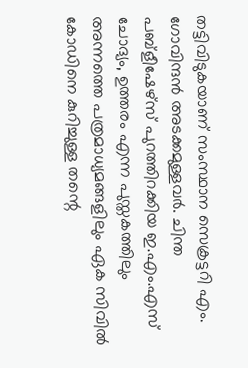തട്ടിവിടുകയാണ് സംസ്ഥാന സെക്രട്ടറി എം. ഗോവിന്ദന്‍ അടക്കമുള്ളവര്‍. ചിന്ത പബ്‌ളീഷേഴ്‌സ് പുറത്തിറക്കിയ ഇ.എം.എസ് ചോദ്യം, ഉത്തരം എന്ന പുസ്തകത്തിലും അന്നത്തെ പത്രമാധ്യമങ്ങളിലും ഏക സിവില്‍ കോഡിനെ കുറിച്ചുള്ള തന്റെ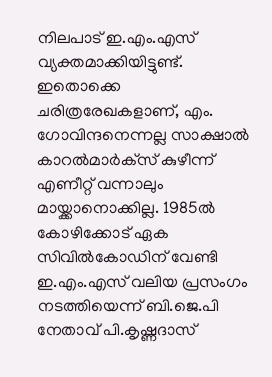നിലപാട് ഇ.എം.എസ് വ്യക്തമാക്കിയിട്ടുണ്ട്. ഇതൊക്കെ ചരിത്രരേഖകളാണ്, എം. ഗോവിന്ദനെന്നല്ല സാക്ഷാല്‍ കാറല്‍മാര്‍ക്‌സ് കുഴീന്ന് എണീറ്റ് വന്നാലും മായ്ക്കാനൊക്കില്ല. 1985ല്‍ കോഴിക്കോട് ഏക സിവില്‍കോഡിന് വേണ്ടി ഇ.എം.എസ് വലിയ പ്രസംഗം നടത്തിയെന്ന് ബി.ജെ.പി നേതാവ് പി.കൃഷ്ണദാസ്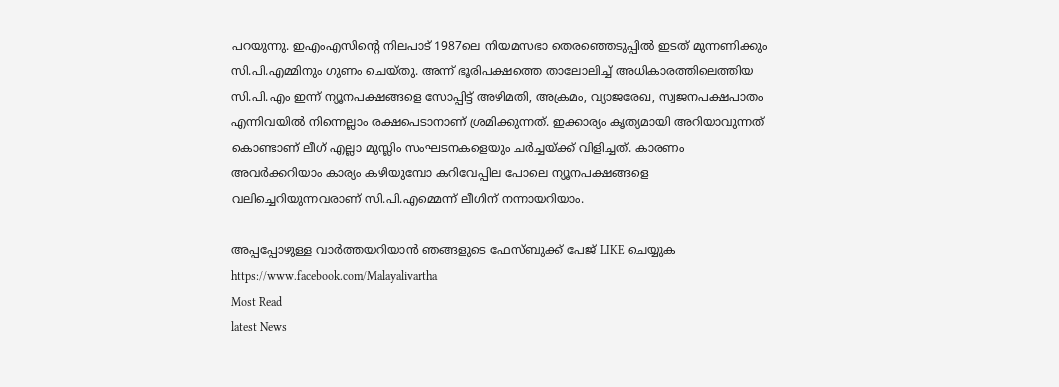പറയുന്നു. ഇഎംഎസിന്റെ നിലപാട് 1987ലെ നിയമസഭാ തെരഞ്ഞെടുപ്പില്‍ ഇടത് മുന്നണിക്കും സി.പി.എമ്മിനും ഗുണം ചെയ്തു. അന്ന് ഭൂരിപക്ഷത്തെ താലോലിച്ച് അധികാരത്തിലെത്തിയ സി.പി.എം ഇന്ന് ന്യൂനപക്ഷങ്ങളെ സോപ്പിട്ട് അഴിമതി, അക്രമം, വ്യാജരേഖ, സ്വജനപക്ഷപാതം എന്നിവയില്‍ നിന്നെല്ലാം രക്ഷപെടാനാണ് ശ്രമിക്കുന്നത്. ഇക്കാര്യം കൃത്യമായി അറിയാവുന്നത് കൊണ്ടാണ് ലീഗ് എല്ലാ മുസ്ലിം സംഘടനകളെയും ചര്‍ച്ചയ്ക്ക് വിളിച്ചത്. കാരണം അവര്‍ക്കറിയാം കാര്യം കഴിയുമ്പോ കറിവേപ്പില പോലെ ന്യൂനപക്ഷങ്ങളെ വലിച്ചെറിയുന്നവരാണ് സി.പി.എമ്മെന്ന് ലീഗിന് നന്നായറിയാം.

അപ്പപ്പോഴുള്ള വാര്‍ത്തയറിയാന്‍ ഞങ്ങളുടെ ഫേസ്‌ബുക്ക്‌ പേജ് LIKE ചെയ്യുക
https://www.facebook.com/Malayalivartha
Most Read
latest News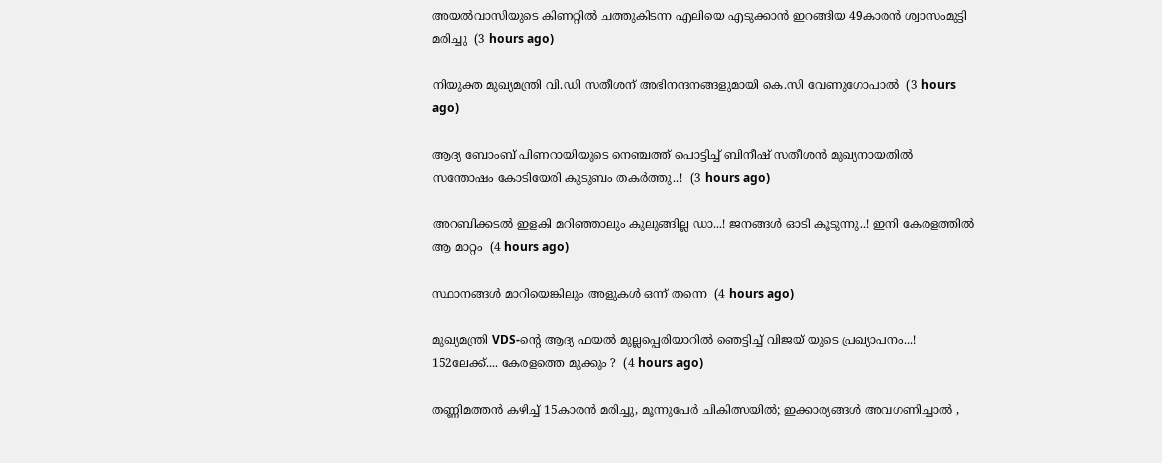അയല്‍വാസിയുടെ കിണറ്റില്‍ ചത്തുകിടന്ന എലിയെ എടുക്കാന്‍ ഇറങ്ങിയ 49കാരന്‍ ശ്വാസംമുട്ടി മരിച്ചു  (3 hours ago)

നിയുക്ത മുഖ്യമന്ത്രി വി.ഡി സതീശന് അഭിനന്ദനങ്ങളുമായി കെ.സി വേണുഗോപാല്‍  (3 hours ago)

ആദ്യ ബോംബ് പിണറായിയുടെ നെഞ്ചത്ത് പൊട്ടിച്ച് ബിനീഷ് സതീശൻ മുഖ്യനായതിൽ സന്തോഷം കോടിയേരി കുടുബം തകർത്തു..!  (3 hours ago)

അറബിക്കടൽ ഇളകി മറിഞ്ഞാലും കുലുങ്ങില്ല ഡാ...! ജനങ്ങൾ ഓടി കൂടുന്നു..! ഇനി കേരളത്തിൽ ആ മാറ്റം  (4 hours ago)

സ്ഥാനങ്ങള്‍ മാറിയെങ്കിലും അളുകള്‍ ഒന്ന് തന്നെ  (4 hours ago)

മുഖ്യമന്ത്രി VDS-ന്റെ ആദ്യ ഫയൽ മുല്ലപ്പെരിയാറിൽ ഞെട്ടിച്ച് വിജയ് യുടെ പ്രഖ്യാപനം...! 152ലേക്ക്.... കേരളത്തെ മുക്കും ?  (4 hours ago)

തണ്ണിമത്തൻ കഴിച്ച് 15കാരൻ മരിച്ചു, മൂന്നുപേർ ചികിത്സയിൽ; ഇക്കാര്യങ്ങൾ അവഗണിച്ചാൽ ,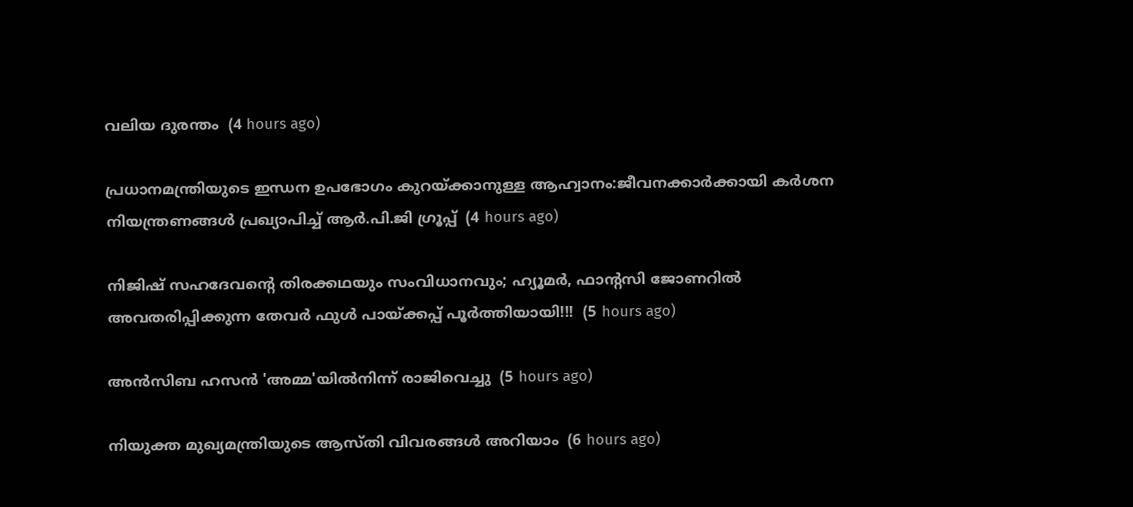വലിയ ദുരന്തം  (4 hours ago)

പ്രധാനമന്ത്രിയുടെ ഇന്ധന ഉപഭോഗം കുറയ്ക്കാനുള്ള ആഹ്വാനം:ജീവനക്കാര്‍ക്കായി കര്‍ശന നിയന്ത്രണങ്ങള്‍ പ്രഖ്യാപിച്ച് ആര്‍.പി.ജി ഗ്രൂപ്പ്  (4 hours ago)

നിജിഷ് സഹദേവന്റെ തിരക്കഥയും സംവിധാനവും; ഹ്യൂമർ, ഫാന്റസി ജോണറിൽ അവതരിപ്പിക്കുന്ന തേവർ ഫുൾ പായ്ക്കപ്പ് പൂർത്തിയായി!!!  (5 hours ago)

അന്‍സിബ ഹസന്‍ 'അമ്മ'യില്‍നിന്ന് രാജിവെച്ചു  (5 hours ago)

നിയുക്ത മുഖ്യമന്ത്രിയുടെ ആസ്തി വിവരങ്ങള്‍ അറിയാം  (6 hours ago)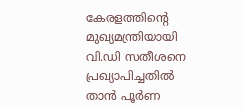കേരളത്തിന്‍റെ മുഖ്യമന്ത്രിയായി വി.ഡി സതീശനെ പ്രഖ്യാപിച്ചതിൽ താൻ പൂര്‍ണ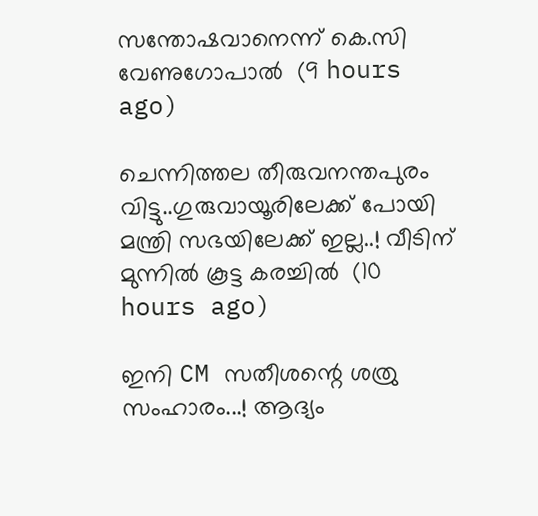സന്തോഷവാനെന്ന് കെ.സി വേണുഗോപാൽ  (9 hours ago)

ചെന്നിത്തല തീരുവനന്തപുരം വിട്ടു..ഗുരുവായൂരിലേക്ക് പോയി മന്ത്രി സഭയിലേക്ക് ഇല്ല..! വീടിന് മുന്നിൽ കൂട്ട കരച്ചിൽ  (10 hours ago)

ഇനി CM സതീശന്റെ ശത്രു സംഹാരം...! ആദ്യം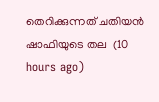തെറിക്കുന്നത് ചതിയൻ ഷാഫിയുടെ തല  (10 hours ago)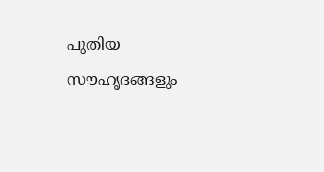പുതിയ സൗഹൃദങ്ങളും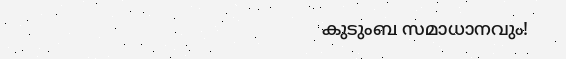കുടുംബ സമാധാനവും!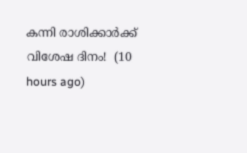കന്നി രാശിക്കാർക്ക് വിശേഷ ദിനം!  (10 hours ago)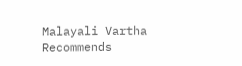Malayali Vartha Recommends